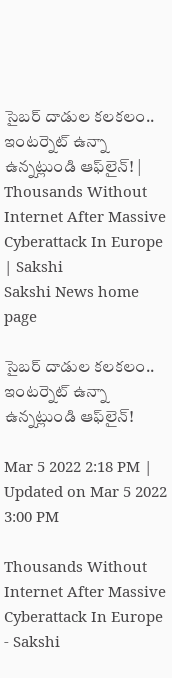సైబర్‌ దాడుల కలకలం.. ఇంటర్నెట్‌ ఉన్నా ఉన్నట్లుండి ఆఫ్‌లైన్! | Thousands Without Internet After Massive Cyberattack In Europe | Sakshi
Sakshi News home page

సైబర్‌ దాడుల కలకలం.. ఇంటర్నెట్‌ ఉన్నా ఉన్నట్లుండి ఆఫ్‌లైన్!

Mar 5 2022 2:18 PM | Updated on Mar 5 2022 3:00 PM

Thousands Without Internet After Massive Cyberattack In Europe - Sakshi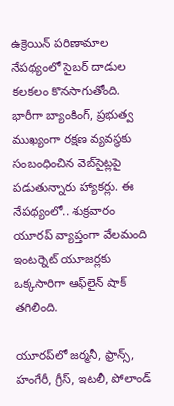ఉక్రెయిన్‌ పరిణామాల నేపథ్యంలో సైబర్‌ దాడుల కలకలం కొనసాగుతోంది. భారీగా బ్యాంకింగ్‌, ప్రభుత్వ ముఖ్యంగా రక్షణ వ్యవస్థకు సంబంధించిన వెబ్‌సైట్లపై పడుతున్నారు హ్యాకర్లు. ఈ నేపథ్యంలో.. శుక్రవారం యూరప్‌ వ్యాప్తంగా వేలమంది ఇంటర్నెట్‌ యూజర్లకు ఒక్కసారిగా ఆఫ్‌లైన్‌ షాక్‌ తగిలింది.

యూరప్‌లో జర్మనీ, ఫ్రాన్స్‌, హంగేరీ, గ్రీస్‌, ఇటలీ, పోలాండ్‌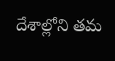దేశాల్లోని తమ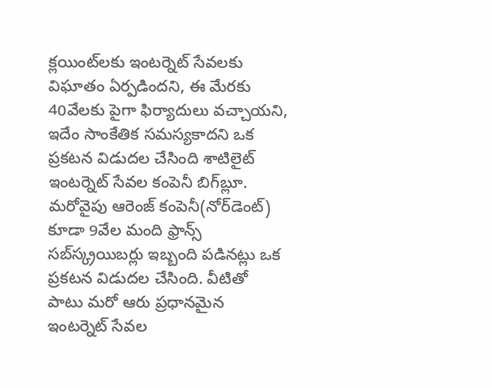క్లయింట్‌లకు ఇంటర్నెట్‌ సేవలకు విఘాతం ఏర్పడిందని, ఈ మేరకు 40వేలకు పైగా ఫిర్యాదులు వచ్చాయని, ఇదేం సాంకేతిక సమస్యకాదని ఒక ప్రకటన విడుదల చేసింది శాటిలైట్‌ ఇంటర్నెట్‌ సేవల కంపెనీ బిగ్‌బ్లూ‌. మరోవైపు ఆరెంజ్‌ కంపెనీ(నోర్‌డెంట్‌) కూడా 9వేల మంది ఫ్రాన్స్‌ సబ్‌స్క్రయిబర్లు ఇబ్బంది పడినట్లు ఒక ప్రకటన విడుదల చేసింది. వీటితో పాటు మరో ఆరు ప్రధానమైన ఇంటర్నెట్‌ సేవల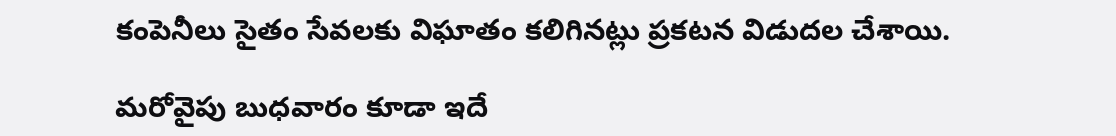కంపెనీలు సైతం సేవలకు విఘాతం కలిగినట్లు ప్రకటన విడుదల చేశాయి.

మరోవైపు బుధవారం కూడా ఇదే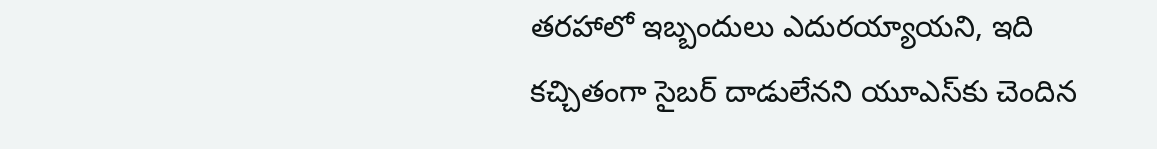తరహాలో ఇబ్బందులు ఎదురయ్యాయని, ఇది కచ్చితంగా సైబర్‌ దాడులేనని యూఎస్‌కు చెందిన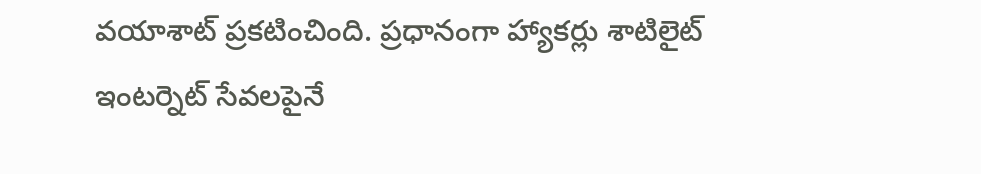వయాశాట్‌ ప్రకటించింది. ప్రధానంగా హ్యాకర్లు శాటిలైట్‌ ఇంటర్నెట్‌ సేవలపైనే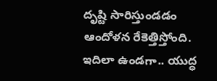దృష్టి సారిస్తుండడం ఆందోళన రేకెత్తిస్తోంది. ఇదిలా ఉండగా.. యుద్ధ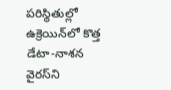పరిస్థితుల్లో ఉక్రెయిన్‌లో కొత్త డేటా-నాశన వైరస్‌ని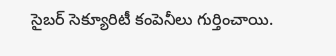సైబర్‌ సెక్యూరిటీ కంపెనీలు గుర్తించాయి.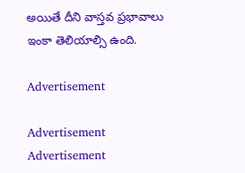అయితే దీని వాస్తవ ప్రభావాలు ఇంకా తెలియాల్సి ఉంది.

Advertisement

Advertisement
Advertisement